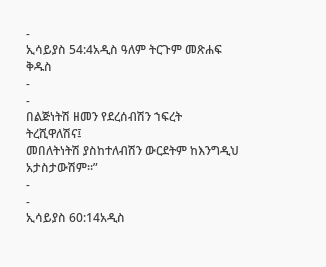-
ኢሳይያስ 54:4አዲስ ዓለም ትርጉም መጽሐፍ ቅዱስ
-
-
በልጅነትሽ ዘመን የደረሰብሽን ኀፍረት ትረሺዋለሽና፤
መበለትነትሽ ያስከተለብሽን ውርደትም ከእንግዲህ አታስታውሽም።”
-
-
ኢሳይያስ 60:14አዲስ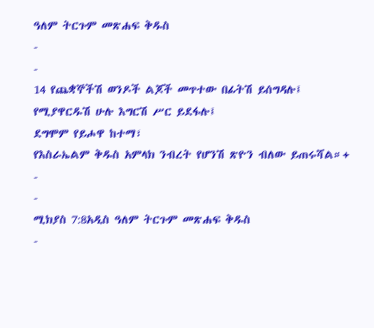ዓለም ትርጉም መጽሐፍ ቅዱስ
-
-
14 የጨቋኞችሽ ወንዶች ልጆች መጥተው በፊትሽ ይሰግዳሉ፤
የሚያዋርዱሽ ሁሉ እግርሽ ሥር ይደፋሉ፤
ደግሞም የይሖዋ ከተማ፣
የእስራኤልም ቅዱስ አምላክ ንብረት የሆንሽ ጽዮን ብለው ይጠሩሻል።+
-
-
ሚክያስ 7:8አዲስ ዓለም ትርጉም መጽሐፍ ቅዱስ
-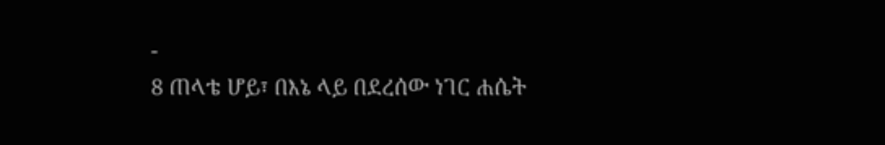-
8 ጠላቴ ሆይ፣ በእኔ ላይ በደረሰው ነገር ሐሴት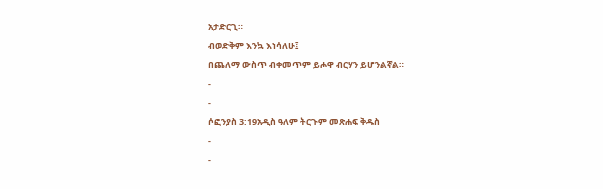አታድርጊ።
ብወድቅም እንኳ እነሳለሁ፤
በጨለማ ውስጥ ብቀመጥም ይሖዋ ብርሃን ይሆንልኛል።
-
-
ሶፎንያስ 3:19አዲስ ዓለም ትርጉም መጽሐፍ ቅዱስ
-
-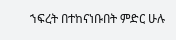ኀፍረት በተከናነቡበት ምድር ሁሉ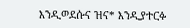እንዲወደሱና ዝና* እንዲያተርፉ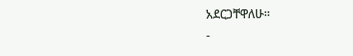አደርጋቸዋለሁ።
-